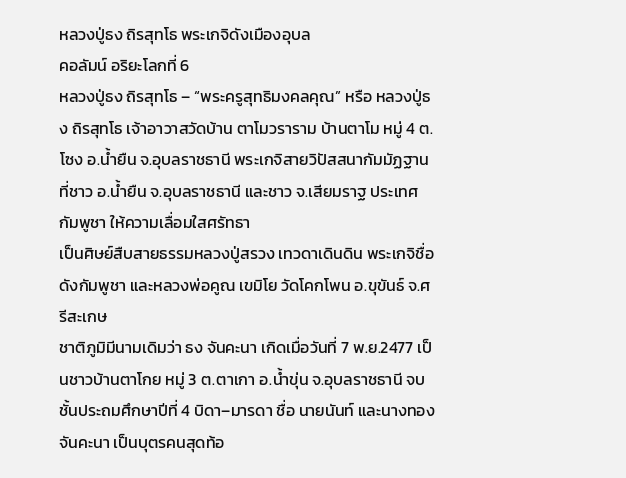หลวงปู่ธง ถิรสุทโธ พระเกจิดังเมืองอุบล
คอลัมน์ อริยะโลกที่ 6
หลวงปู่ธง ถิรสุทโธ – “พระครูสุทธิมงคลคุณ” หรือ หลวงปู่ธง ถิรสุทโธ เจ้าอาวาสวัดบ้าน ตาโมวราราม บ้านตาโม หมู่ 4 ต.โซง อ.น้ำยืน จ.อุบลราชธานี พระเกจิสายวิปัสสนากัมมัฏฐาน ที่ชาว อ.น้ำยืน จ.อุบลราชธานี และชาว จ.เสียมราฐ ประเทศกัมพูชา ให้ความเลื่อมใสศรัทธา
เป็นศิษย์สืบสายธรรมหลวงปู่สรวง เทวดาเดินดิน พระเกจิชื่อดังกัมพูชา และหลวงพ่อคูณ เขมิโย วัดโคกโพน อ.ขุขันธ์ จ.ศรีสะเกษ
ชาติภูมิมีนามเดิมว่า ธง จันคะนา เกิดเมื่อวันที่ 7 พ.ย.2477 เป็นชาวบ้านตาโกย หมู่ 3 ต.ตาเกา อ.น้ำขุ่น จ.อุบลราชธานี จบชั้นประถมศึกษาปีที่ 4 บิดา–มารดา ชื่อ นายนันท์ และนางทอง จันคะนา เป็นบุตรคนสุดท้อ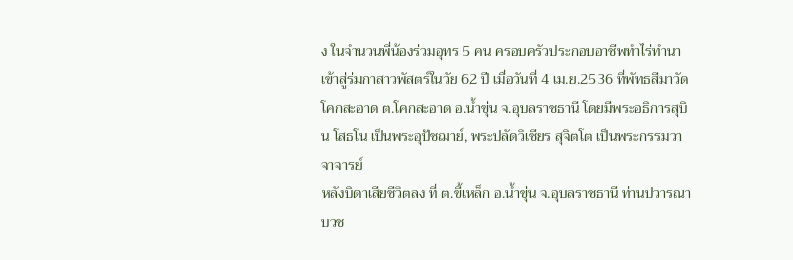ง ในจำนวนพี่น้องร่วมอุทร 5 คน ครอบครัวประกอบอาชีพทำไร่ทำนา
เข้าสู่ร่มกาสาวพัสตร์ในวัย 62 ปี เมื่อวันที่ 4 เม.ย.2536 ที่พัทธสีมาวัดโคกสะอาด ต.โคกสะอาด อ.น้ำขุ่น จ.อุบลราชธานี โดยมีพระอธิการสุบิน โสธโน เป็นพระอุปัชฌาย์, พระปลัดวิเชียร สุจิตโต เป็นพระกรรมวาจาจารย์
หลังบิดาเสียชีวิตลง ที่ ต.ขี้เหล็ก อ.น้ำขุ่น จ.อุบลราชธานี ท่านปวารณาบวช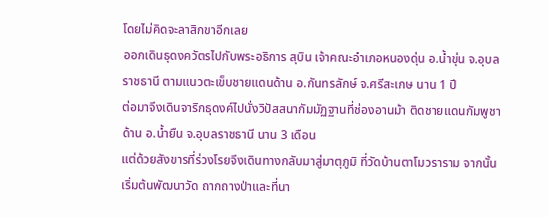โดยไม่คิดจะลาสิกขาอีกเลย
ออกเดินธุดงควัตรไปกับพระอธิการ สุบิน เจ้าคณะอำเภอหนองดุ่น อ.น้ำขุ่น จ.อุบลราชธานี ตามแนวตะเข็บชายแดนด้าน อ.กันทรลักษ์ จ.ศรีสะเกษ นาน 1 ปี
ต่อมาจึงเดินจาริกธุดงค์ไปนั่งวิปัสสนากัมมัฏฐานที่ช่องอานม้า ติดชายแดนกัมพูชาด้าน อ.น้ำยืน จ.อุบลราชธานี นาน 3 เดือน
แต่ด้วยสังขารที่ร่วงโรยจึงเดินทางกลับมาสู่มาตุภูมิ ที่วัดบ้านตาโมวราราม จากนั้นเริ่มต้นพัฒนาวัด ถากถางป่าและที่นา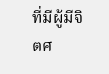ที่มีผู้มีจิตศ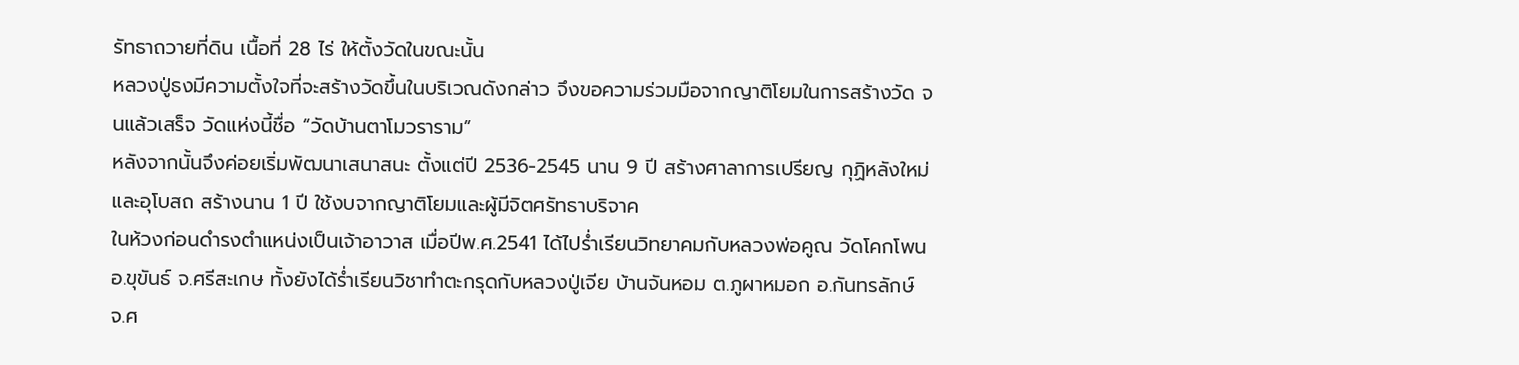รัทธาถวายที่ดิน เนื้อที่ 28 ไร่ ให้ตั้งวัดในขณะนั้น
หลวงปู่ธงมีความตั้งใจที่จะสร้างวัดขึ้นในบริเวณดังกล่าว จึงขอความร่วมมือจากญาติโยมในการสร้างวัด จนแล้วเสร็จ วัดแห่งนี้ชื่อ “วัดบ้านตาโมวราราม”
หลังจากนั้นจึงค่อยเริ่มพัฒนาเสนาสนะ ตั้งแต่ปี 2536-2545 นาน 9 ปี สร้างศาลาการเปรียญ กุฏิหลังใหม่ และอุโบสถ สร้างนาน 1 ปี ใช้งบจากญาติโยมและผู้มีจิตศรัทธาบริจาค
ในห้วงก่อนดำรงตำแหน่งเป็นเจ้าอาวาส เมื่อปีพ.ศ.2541 ได้ไปร่ำเรียนวิทยาคมกับหลวงพ่อคูณ วัดโคกโพน อ.ขุขันธ์ จ.ศรีสะเกษ ทั้งยังได้ร่ำเรียนวิชาทำตะกรุดกับหลวงปู่เจีย บ้านจันหอม ต.ภูผาหมอก อ.กันทรลักษ์ จ.ศ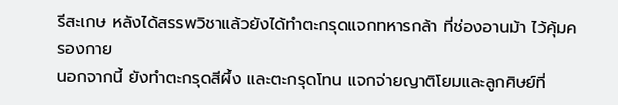รีสะเกษ หลังได้สรรพวิชาแล้วยังได้ทำตะกรุดแจกทหารกล้า ที่ช่องอานม้า ไว้คุ้มครองกาย
นอกจากนี้ ยังทำตะกรุดสีผึ้ง และตะกรุดโทน แจกจ่ายญาติโยมและลูกศิษย์ที่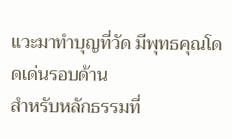แวะมาทำบุญที่วัด มีพุทธคุณโดดเด่นรอบด้าน
สำหรับหลักธรรมที่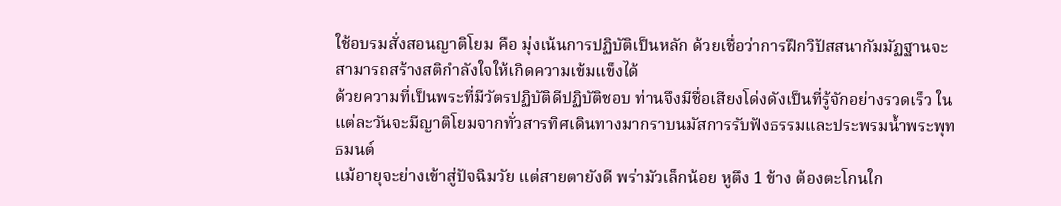ใช้อบรมสั่งสอนญาติโยม คือ มุ่งเน้นการปฏิบัติเป็นหลัก ด้วยเชื่อว่าการฝึกวิปัสสนากัมมัฏฐานจะสามารถสร้างสติกำลังใจให้เกิดความเข้มแข็งได้
ด้วยความที่เป็นพระที่มีวัตรปฏิบัติดีปฏิบัติชอบ ท่านจึงมีชื่อเสียงโด่งดังเป็นที่รู้จักอย่างรวดเร็ว ในแต่ละวันจะมีญาติโยมจากทั่วสารทิศเดินทางมากราบนมัสการรับฟังธรรมและประพรมน้ำพระพุทธมนต์
แม้อายุจะย่างเข้าสู่ปัจฉิมวัย แต่สายตายังดี พร่ามัวเล็กน้อย หูตึง 1 ข้าง ต้องตะโกนใก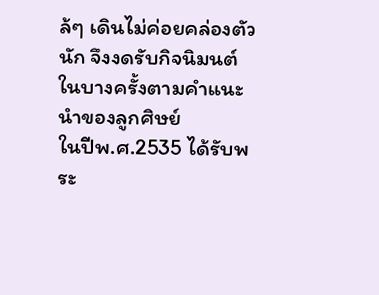ล้ๆ เดินไม่ค่อยคล่องตัวนัก จึงงดรับกิจนิมนต์ในบางครั้งตามคำแนะนำของลูกศิษย์
ในปีพ.ศ.2535 ได้รับพระ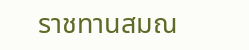ราชทานสมณ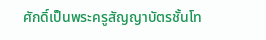ศักดิ์เป็นพระครูสัญญาบัตรชั้นโท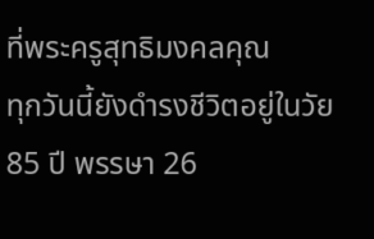ที่พระครูสุทธิมงคลคุณ
ทุกวันนี้ยังดำรงชีวิตอยู่ในวัย 85 ปี พรรษา 26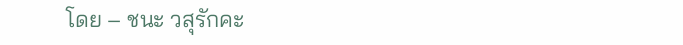โดย – ชนะ วสุรักคะ